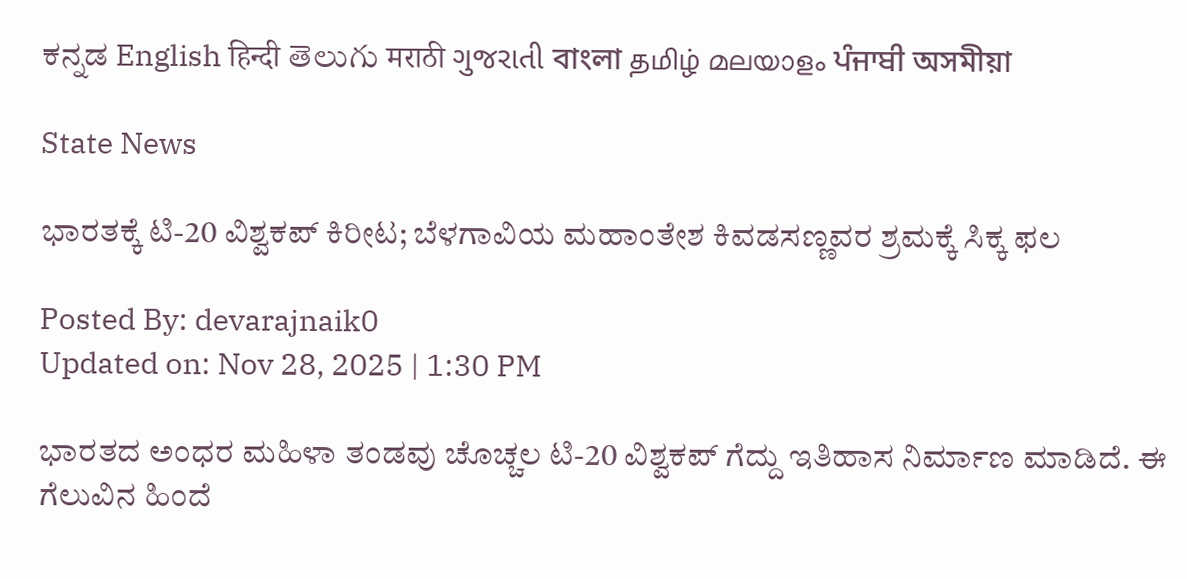ಕನ್ನಡ English हिन्दी తెలుగు मराठी ગુજરાતી বাংলা தமிழ் മലയാളം ਪੰਜਾਬੀ অসমীয়া

State News

ಭಾರತಕ್ಕೆ ಟಿ-20 ವಿಶ್ವಕಪ್‌ ಕಿರೀಟ; ಬೆಳಗಾವಿಯ ಮಹಾಂತೇಶ ಕಿವಡಸಣ್ಣವರ ಶ್ರಮಕ್ಕೆ ಸಿಕ್ಕ ಫಲ

Posted By: devarajnaik0
Updated on: Nov 28, 2025 | 1:30 PM

ಭಾರತದ ಅಂಧರ ಮಹಿಳಾ ತಂಡವು ಚೊಚ್ಚಲ ಟಿ-20 ವಿಶ್ವಕಪ್‌ ಗೆದ್ದು ಇತಿಹಾಸ ನಿರ್ಮಾಣ ಮಾಡಿದೆ. ಈ ಗೆಲುವಿನ ಹಿಂದೆ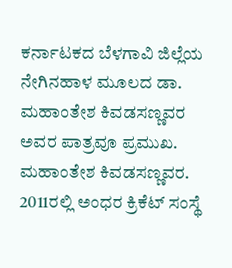ಕರ್ನಾಟಕದ ಬೆಳಗಾವಿ ಜಿಲ್ಲೆಯ ನೇಗಿನಹಾಳ ಮೂಲದ ಡಾ. ಮಹಾಂತೇಶ ಕಿವಡಸಣ್ಣವರ ಅವರ ಪಾತ್ರವೂ ಪ್ರಮುಖ. ಮಹಾಂತೇಶ ಕಿವಡಸಣ್ಣವರ. 2011ರಲ್ಲಿ ಅಂಧರ ಕ್ರಿಕೆಟ್‌ ಸಂಸ್ಥೆ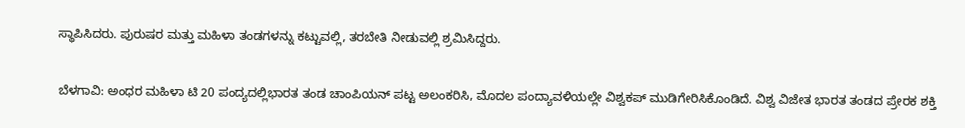ಸ್ಥಾಪಿಸಿದರು. ಪುರುಷರ ಮತ್ತು ಮಹಿಳಾ ತಂಡಗಳನ್ನು ಕಟ್ಟುವಲ್ಲಿ, ತರಬೇತಿ ನೀಡುವಲ್ಲಿ ಶ್ರಮಿಸಿದ್ದರು.

ಬೆಳಗಾವಿ: ಅಂಧರ ಮಹಿಳಾ ಟಿ 20 ಪಂದ್ಯದಲ್ಲಿಭಾರತ ತಂಡ ಚಾಂಪಿಯನ್‌ ಪಟ್ಟ ಅಲಂಕರಿಸಿ, ಮೊದಲ ಪಂದ್ಯಾವಳಿಯಲ್ಲೇ ವಿಶ್ವಕಪ್‌ ಮುಡಿಗೇರಿಸಿಕೊಂಡಿದೆ. ವಿಶ್ವ ವಿಜೇತ ಭಾರತ ತಂಡದ ಪ್ರೇರಕ ಶಕ್ತಿ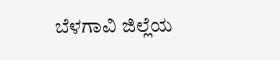ಬೆಳಗಾವಿ ಜಿಲ್ಲೆಯ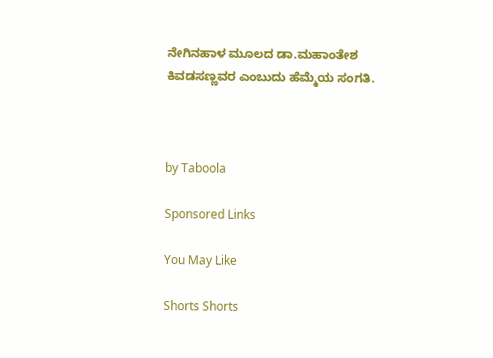ನೇಗಿನಹಾಳ ಮೂಲದ ಡಾ.ಮಹಾಂತೇಶ ಕಿವಡಸಣ್ಣವರ ಎಂಬುದು ಹೆಮ್ಮೆಯ ಸಂಗತಿ.



by Taboola

Sponsored Links

You May Like

Shorts Shorts